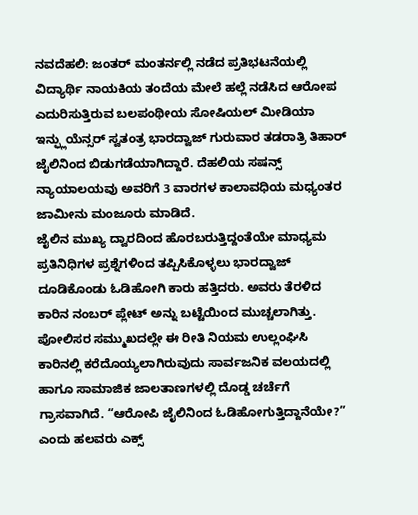ನವದೆಹಲಿ: ಜಂತರ್ ಮಂತರ್ನಲ್ಲಿ ನಡೆದ ಪ್ರತಿಭಟನೆಯಲ್ಲಿ ವಿದ್ಯಾರ್ಥಿ ನಾಯಕಿಯ ತಂದೆಯ ಮೇಲೆ ಹಲ್ಲೆ ನಡೆಸಿದ ಆರೋಪ ಎದುರಿಸುತ್ತಿರುವ ಬಲಪಂಥೀಯ ಸೋಷಿಯಲ್ ಮೀಡಿಯಾ ಇನ್ಫ್ಲುಯೆನ್ಸರ್ ಸ್ವತಂತ್ರ ಭಾರದ್ವಾಜ್ ಗುರುವಾರ ತಡರಾತ್ರಿ ತಿಹಾರ್ ಜೈಲಿನಿಂದ ಬಿಡುಗಡೆಯಾಗಿದ್ದಾರೆ. ದೆಹಲಿಯ ಸಷನ್ಸ್ ನ್ಯಾಯಾಲಯವು ಅವರಿಗೆ 3 ವಾರಗಳ ಕಾಲಾವಧಿಯ ಮಧ್ಯಂತರ ಜಾಮೀನು ಮಂಜೂರು ಮಾಡಿದೆ.
ಜೈಲಿನ ಮುಖ್ಯ ದ್ವಾರದಿಂದ ಹೊರಬರುತ್ತಿದ್ದಂತೆಯೇ ಮಾಧ್ಯಮ ಪ್ರತಿನಿಧಿಗಳ ಪ್ರಶ್ನೆಗಳಿಂದ ತಪ್ಪಿಸಿಕೊಳ್ಳಲು ಭಾರದ್ವಾಜ್ ದೂಡಿಕೊಂಡು ಓಡಿಹೋಗಿ ಕಾರು ಹತ್ತಿದರು. ಅವರು ತೆರಳಿದ ಕಾರಿನ ನಂಬರ್ ಪ್ಲೇಟ್ ಅನ್ನು ಬಟ್ಟೆಯಿಂದ ಮುಚ್ಚಲಾಗಿತ್ತು. ಪೋಲಿಸರ ಸಮ್ಮುಖದಲ್ಲೇ ಈ ರೀತಿ ನಿಯಮ ಉಲ್ಲಂಘಿಸಿ ಕಾರಿನಲ್ಲಿ ಕರೆದೊಯ್ಯಲಾಗಿರುವುದು ಸಾರ್ವಜನಿಕ ವಲಯದಲ್ಲಿ ಹಾಗೂ ಸಾಮಾಜಿಕ ಜಾಲತಾಣಗಳಲ್ಲಿ ದೊಡ್ಡ ಚರ್ಚೆಗೆ ಗ್ರಾಸವಾಗಿದೆ. “ಆರೋಪಿ ಜೈಲಿನಿಂದ ಓಡಿಹೋಗುತ್ತಿದ್ದಾನೆಯೇ?” ಎಂದು ಹಲವರು ಎಕ್ಸ್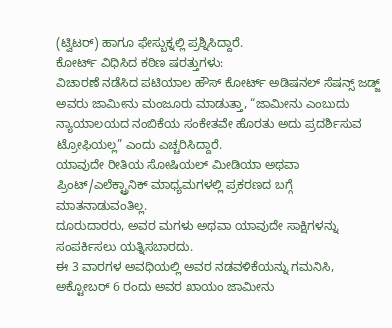(ಟ್ವಿಟರ್) ಹಾಗೂ ಫೇಸ್ಬುಕ್ನಲ್ಲಿ ಪ್ರಶ್ನಿಸಿದ್ದಾರೆ.
ಕೋರ್ಟ್ ವಿಧಿಸಿದ ಕಠಿಣ ಷರತ್ತುಗಳು:
ವಿಚಾರಣೆ ನಡೆಸಿದ ಪಟಿಯಾಲ ಹೌಸ್ ಕೋರ್ಟ್ ಅಡಿಷನಲ್ ಸೆಷನ್ಸ್ ಜಡ್ಜ್ ಅವರು ಜಾಮೀನು ಮಂಜೂರು ಮಾಡುತ್ತಾ, “ಜಾಮೀನು ಎಂಬುದು ನ್ಯಾಯಾಲಯದ ನಂಬಿಕೆಯ ಸಂಕೇತವೇ ಹೊರತು ಅದು ಪ್ರದರ್ಶಿಸುವ ಟ್ರೋಫಿಯಲ್ಲ” ಎಂದು ಎಚ್ಚರಿಸಿದ್ದಾರೆ.
ಯಾವುದೇ ರೀತಿಯ ಸೋಷಿಯಲ್ ಮೀಡಿಯಾ ಅಥವಾ ಪ್ರಿಂಟ್/ಎಲೆಕ್ಟ್ರಾನಿಕ್ ಮಾಧ್ಯಮಗಳಲ್ಲಿ ಪ್ರಕರಣದ ಬಗ್ಗೆ ಮಾತನಾಡುವಂತಿಲ್ಲ.
ದೂರುದಾರರು, ಅವರ ಮಗಳು ಅಥವಾ ಯಾವುದೇ ಸಾಕ್ಷಿಗಳನ್ನು ಸಂಪರ್ಕಿಸಲು ಯತ್ನಿಸಬಾರದು.
ಈ 3 ವಾರಗಳ ಅವಧಿಯಲ್ಲಿ ಅವರ ನಡವಳಿಕೆಯನ್ನು ಗಮನಿಸಿ, ಅಕ್ಟೋಬರ್ 6 ರಂದು ಅವರ ಖಾಯಂ ಜಾಮೀನು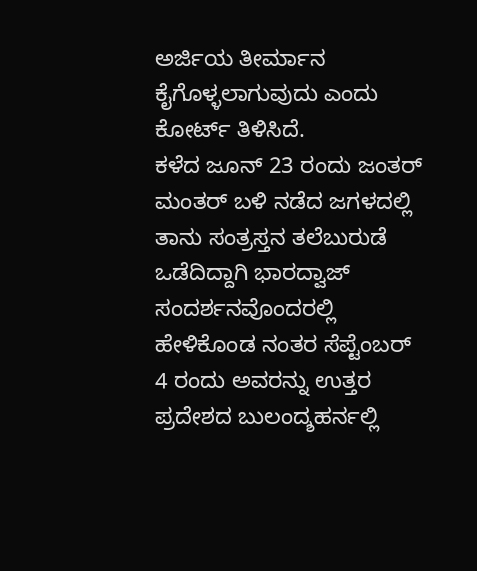ಅರ್ಜಿಯ ತೀರ್ಮಾನ ಕೈಗೊಳ್ಳಲಾಗುವುದು ಎಂದು ಕೋರ್ಟ್ ತಿಳಿಸಿದೆ.
ಕಳೆದ ಜೂನ್ 23 ರಂದು ಜಂತರ್ ಮಂತರ್ ಬಳಿ ನಡೆದ ಜಗಳದಲ್ಲಿ ತಾನು ಸಂತ್ರಸ್ತನ ತಲೆಬುರುಡೆ ಒಡೆದಿದ್ದಾಗಿ ಭಾರದ್ವಾಜ್ ಸಂದರ್ಶನವೊಂದರಲ್ಲಿ ಹೇಳಿಕೊಂಡ ನಂತರ ಸೆಪ್ಟೆಂಬರ್ 4 ರಂದು ಅವರನ್ನು ಉತ್ತರ ಪ್ರದೇಶದ ಬುಲಂದ್ಶಹರ್ನಲ್ಲಿ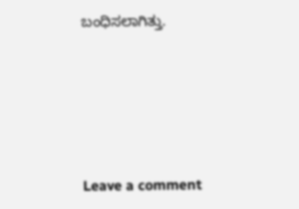ಬಂಧಿಸಲಾಗಿತ್ತು.





Leave a comment